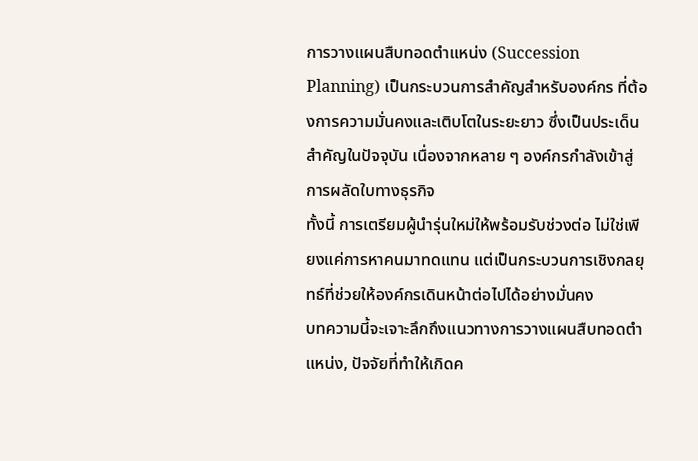การวางแผนสืบทอดตำแหน่ง (Succession Planning) เป็นกระบวนการสำคัญสำหรับองค์กร ที่ต้องการความมั่นคงและเติบโตในระยะยาว ซึ่งเป็นประเด็นสำคัญในปัจจุบัน เนื่องจากหลาย ๆ องค์กรกำลังเข้าสู่การผลัดใบทางธุรกิจ
ทั้งนี้ การเตรียมผู้นำรุ่นใหม่ให้พร้อมรับช่วงต่อ ไม่ใช่เพียงแค่การหาคนมาทดแทน แต่เป็นกระบวนการเชิงกลยุทธ์ที่ช่วยให้องค์กรเดินหน้าต่อไปได้อย่างมั่นคง
บทความนี้จะเจาะลึกถึงแนวทางการวางแผนสืบทอดตำแหน่ง, ปัจจัยที่ทำให้เกิดค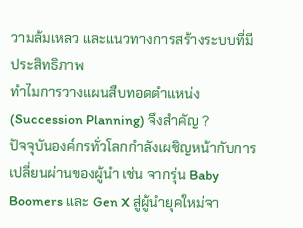วามล้มเหลว และแนวทางการสร้างระบบที่มีประสิทธิภาพ
ทำไมการวางแผนสืบทอดตำแหน่ง (Succession Planning) จึงสำคัญ ?
ปัจจุบันองค์กรทั่วโลกกำลังเผชิญหน้ากับการเปลี่ยนผ่านของผู้นำ เช่น จากรุ่น Baby Boomers และ Gen X สู่ผู้นำยุคใหม่จา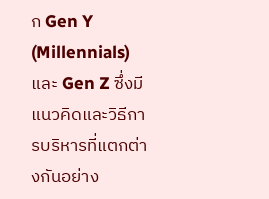ก Gen Y (Millennials) และ Gen Z ซึ่งมีแนวคิดและวิธีการบริหารที่แตกต่างกันอย่าง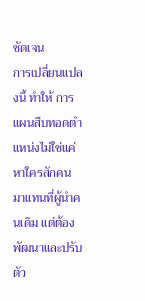ชัดเจน
การเปลี่ยนแปลงนี้ ทำให้ การแผนสืบทอดตำแหน่งไม่ใช่แค่หาใครสักคนมาแทนที่ผู้นำคนเดิม แต่ต้องพัฒนาและปรับตัว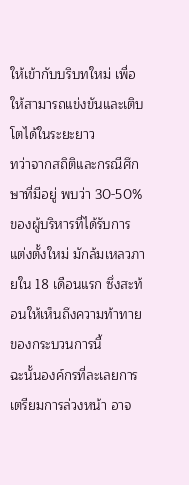ให้เข้ากับบริบทใหม่ เพื่อให้สามารถแข่งขันและเติบโตได้ในระยะยาว
ทว่าจากสถิติและกรณีศึกษาที่มีอยู่ พบว่า 30-50% ของผู้บริหารที่ได้รับการแต่งตั้งใหม่ มักล้มเหลวภายใน 18 เดือนแรก ซึ่งสะท้อนให้เห็นถึงความท้าทายของกระบวนการนี้
ฉะนั้นองค์กรที่ละเลยการเตรียมการล่วงหน้า อาจ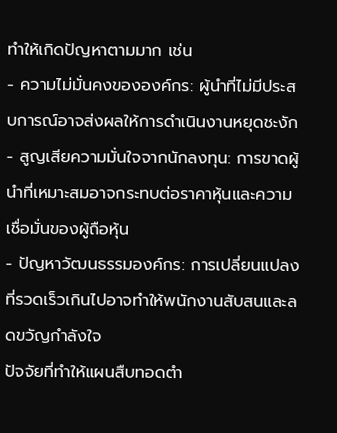ทำให้เกิดปัญหาตามมาก เช่น
- ความไม่มั่นคงขององค์กร: ผู้นำที่ไม่มีประสบการณ์อาจส่งผลให้การดำเนินงานหยุดชะงัก
- สูญเสียความมั่นใจจากนักลงทุน: การขาดผู้นำที่เหมาะสมอาจกระทบต่อราคาหุ้นและความเชื่อมั่นของผู้ถือหุ้น
- ปัญหาวัฒนธรรมองค์กร: การเปลี่ยนแปลงที่รวดเร็วเกินไปอาจทำให้พนักงานสับสนและลดขวัญกำลังใจ
ปัจจัยที่ทำให้แผนสืบทอดตำ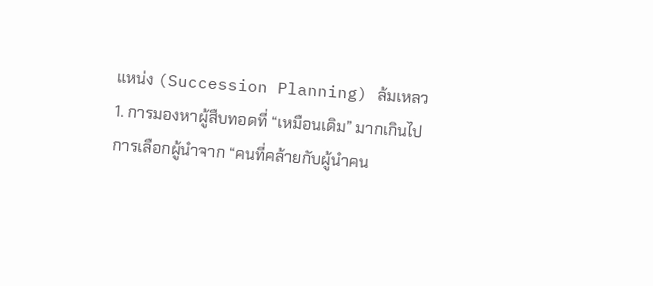แหน่ง (Succession Planning) ล้มเหลว
1. การมองหาผู้สืบทอดที่ “เหมือนเดิม” มากเกินไป
การเลือกผู้นำจาก “คนที่คล้ายกับผู้นำคน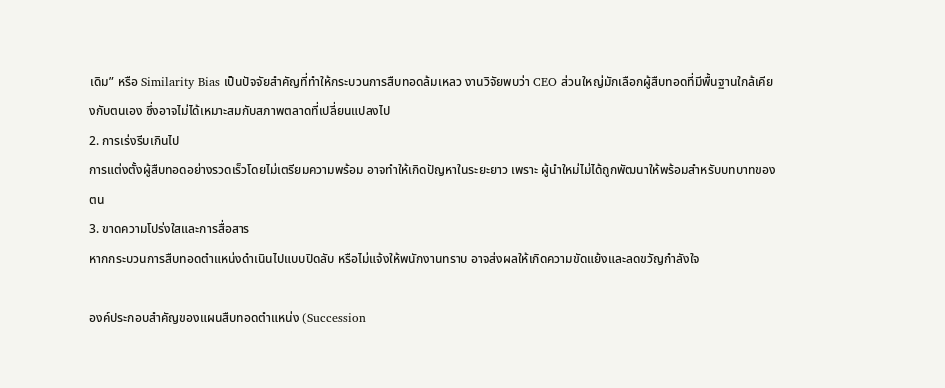เดิม” หรือ Similarity Bias เป็นปัจจัยสำคัญที่ทำให้กระบวนการสืบทอดล้มเหลว งานวิจัยพบว่า CEO ส่วนใหญ่มักเลือกผู้สืบทอดที่มีพื้นฐานใกล้เคียงกับตนเอง ซึ่งอาจไม่ได้เหมาะสมกับสภาพตลาดที่เปลี่ยนแปลงไป
2. การเร่งรีบเกินไป
การแต่งตั้งผู้สืบทอดอย่างรวดเร็วโดยไม่เตรียมความพร้อม อาจทำให้เกิดปัญหาในระยะยาว เพราะ ผู้นำใหม่ไม่ได้ถูกพัฒนาให้พร้อมสำหรับบทบาทของตน
3. ขาดความโปร่งใสและการสื่อสาร
หากกระบวนการสืบทอดตำแหน่งดำเนินไปแบบปิดลับ หรือไม่แจ้งให้พนักงานทราบ อาจส่งผลให้เกิดความขัดแย้งและลดขวัญกำลังใจ

องค์ประกอบสำคัญของแผนสืบทอดตำแหน่ง (Succession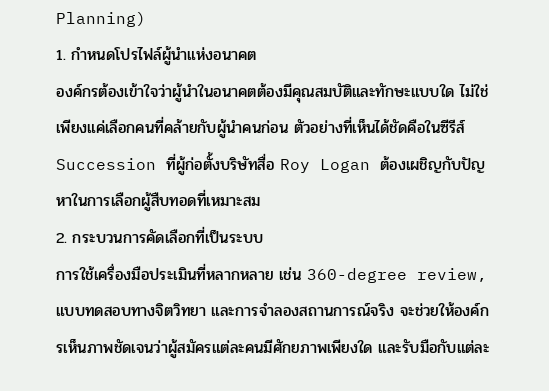Planning)
1. กำหนดโปรไฟล์ผู้นำแห่งอนาคต
องค์กรต้องเข้าใจว่าผู้นำในอนาคตต้องมีคุณสมบัติและทักษะแบบใด ไม่ใช่เพียงแค่เลือกคนที่คล้ายกับผู้นำคนก่อน ตัวอย่างที่เห็นได้ชัดคือในซีรีส์ Succession ที่ผู้ก่อตั้งบริษัทสื่อ Roy Logan ต้องเผชิญกับปัญหาในการเลือกผู้สืบทอดที่เหมาะสม
2. กระบวนการคัดเลือกที่เป็นระบบ
การใช้เครื่องมือประเมินที่หลากหลาย เช่น 360-degree review, แบบทดสอบทางจิตวิทยา และการจำลองสถานการณ์จริง จะช่วยให้องค์กรเห็นภาพชัดเจนว่าผู้สมัครแต่ละคนมีศักยภาพเพียงใด และรับมือกับแต่ละ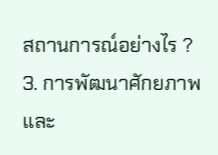สถานการณ์อย่างไร ?
3. การพัฒนาศักยภาพและ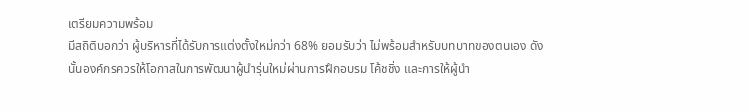เตรียมความพร้อม
มีสถิติบอกว่า ผู้บริหารที่ได้รับการแต่งตั้งใหม่กว่า 68% ยอมรับว่า ไม่พร้อมสำหรับบทบาทของตนเอง ดังนั้นองค์กรควรให้โอกาสในการพัฒนาผู้นำรุ่นใหม่ผ่านการฝึกอบรม โค้ชชิ่ง และการให้ผู้นำ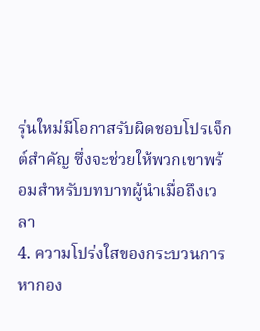รุ่นใหม่มีโอกาสรับผิดชอบโปรเจ็กต์สำคัญ ซึ่งจะช่วยให้พวกเขาพร้อมสำหรับบทบาทผู้นำเมื่อถึงเวลา
4. ความโปร่งใสของกระบวนการ
หากอง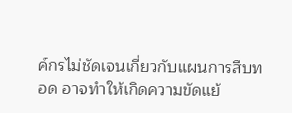ค์กรไม่ชัดเจนเกี่ยวกับแผนการสืบทอด อาจทำให้เกิดความขัดแย้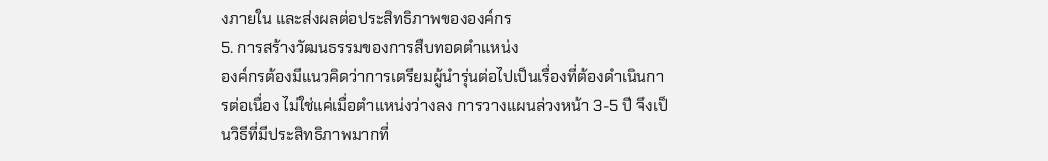งภายใน และส่งผลต่อประสิทธิภาพขององค์กร
5. การสร้างวัฒนธรรมของการสืบทอดตำแหน่ง
องค์กรต้องมีแนวคิดว่าการเตรียมผู้นำรุ่นต่อไปเป็นเรื่องที่ต้องดำเนินการต่อเนื่อง ไม่ใช่แค่เมื่อตำแหน่งว่างลง การวางแผนล่วงหน้า 3-5 ปี จึงเป็นวิธีที่มีประสิทธิภาพมากที่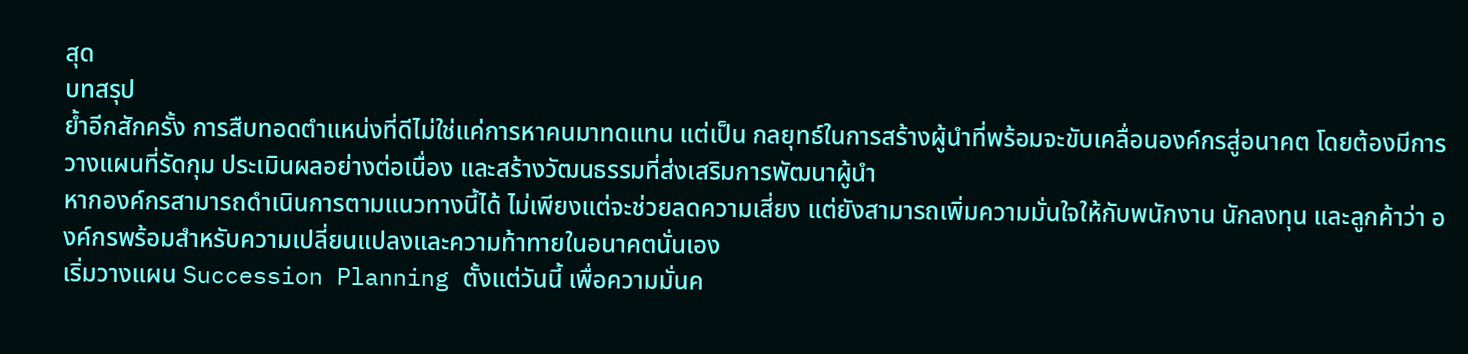สุด
บทสรุป
ย้ำอีกสักครั้ง การสืบทอดตำแหน่งที่ดีไม่ใช่แค่การหาคนมาทดแทน แต่เป็น กลยุทธ์ในการสร้างผู้นำที่พร้อมจะขับเคลื่อนองค์กรสู่อนาคต โดยต้องมีการวางแผนที่รัดกุม ประเมินผลอย่างต่อเนื่อง และสร้างวัฒนธรรมที่ส่งเสริมการพัฒนาผู้นำ
หากองค์กรสามารถดำเนินการตามแนวทางนี้ได้ ไม่เพียงแต่จะช่วยลดความเสี่ยง แต่ยังสามารถเพิ่มความมั่นใจให้กับพนักงาน นักลงทุน และลูกค้าว่า องค์กรพร้อมสำหรับความเปลี่ยนแปลงและความท้าทายในอนาคตนั่นเอง
เริ่มวางแผน Succession Planning ตั้งแต่วันนี้ เพื่อความมั่นค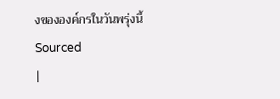งขององค์กรในวันพรุ่งนี้
Sourced
|